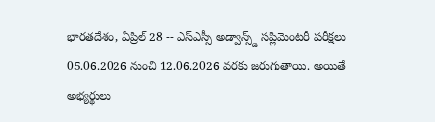భారతదేశం, ఏప్రిల్ 28 -- ఎస్ఎస్సీ అడ్వాన్స్డ్ సప్లిమెంటరీ పరీక్షలు 05.06.2026 నుంచి 12.06.2026 వరకు జరుగుతాయి. అయితే అభ్యర్థులు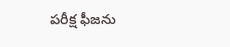పరీక్ష ఫీజను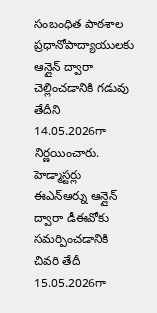సంబంధిత పాఠశాల ప్రధానోపాద్యాయులకు ఆన్లైన్ ద్వారా చెల్లించడానికి గడువు తేదీని 14.05.2026గా నిర్ణయించారు. హెడ్మాస్టర్లు ఈఎన్ఆర్ను ఆన్లైన్ ద్వారా డీఈవోకు సమర్పించడానికి చివరి తేదీ 15.05.2026గా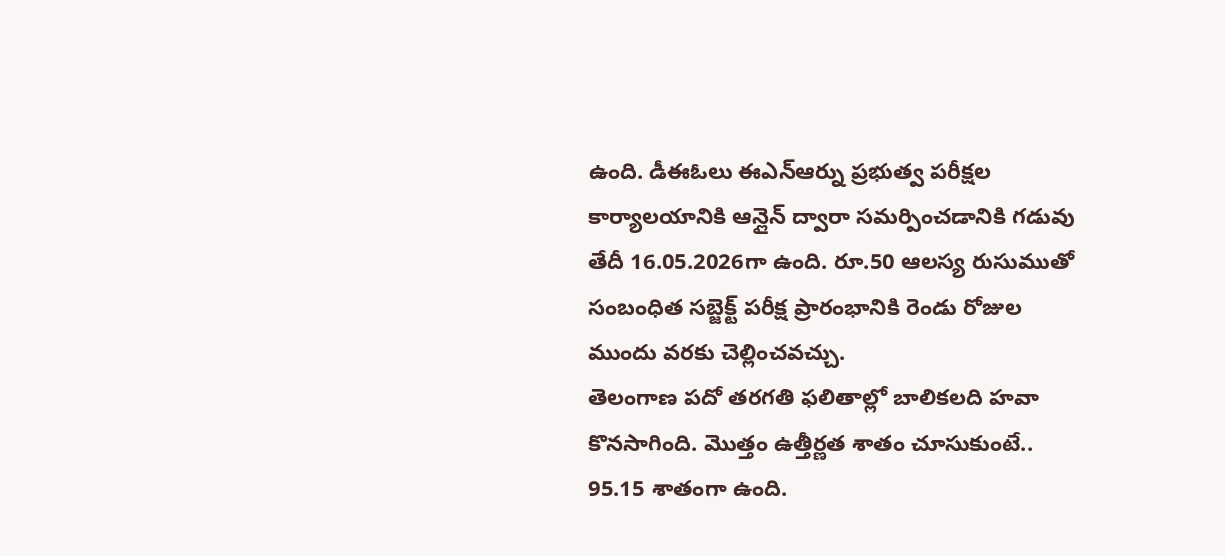ఉంది. డీఈఓలు ఈఎన్ఆర్ను ప్రభుత్వ పరీక్షల కార్యాలయానికి ఆన్లైన్ ద్వారా సమర్పించడానికి గడువు తేదీ 16.05.2026గా ఉంది. రూ.50 ఆలస్య రుసుముతో సంబంధిత సబ్జెక్ట్ పరీక్ష ప్రారంభానికి రెండు రోజుల ముందు వరకు చెల్లించవచ్చు.
తెలంగాణ పదో తరగతి ఫలితాల్లో బాలికలది హవా కొనసాగింది. మెుత్తం ఉత్తీర్ణత శాతం చూసుకుంటే.. 95.15 శాతంగా ఉంది.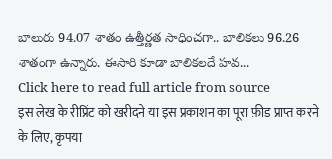బాలురు 94.07 శాతం ఉత్తీర్ణత సాధించగా.. బాలికలు 96.26 శాతంగా ఉన్నారు. ఈసారి కూడా బాలికలదే హవ...
Click here to read full article from source
इस लेख के रीप्रिंट को खरीदने या इस प्रकाशन का पूरा फ़ीड प्राप्त करने के लिए, कृपया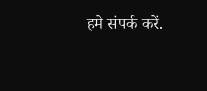हमे संपर्क करें.